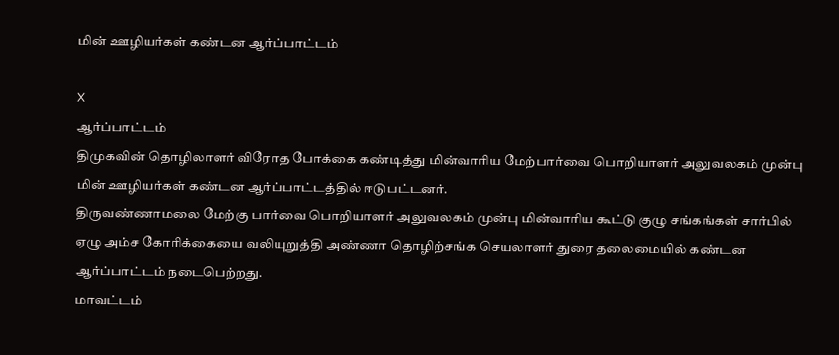மின் ஊழியர்கள் கண்டன ஆர்ப்பாட்டம்

X
ஆர்ப்பாட்டம்
திமுகவின் தொழிலாளர் விரோத போக்கை கண்டித்து மின்வாரிய மேற்பார்வை பொறியாளர் அலுவலகம் முன்பு மின் ஊழியர்கள் கண்டன ஆர்ப்பாட்டத்தில் ஈடுபட்டனர்.
திருவண்ணாமலை மேற்கு பார்வை பொறியாளர் அலுவலகம் முன்பு மின்வாரிய கூட்டு குழு சங்கங்கள் சார்பில் ஏழு அம்ச கோரிக்கையை வலியுறுத்தி அண்ணா தொழிற்சங்க செயலாளர் துரை தலைமையில் கண்டன ஆர்ப்பாட்டம் நடைபெற்றது.
மாவட்டம்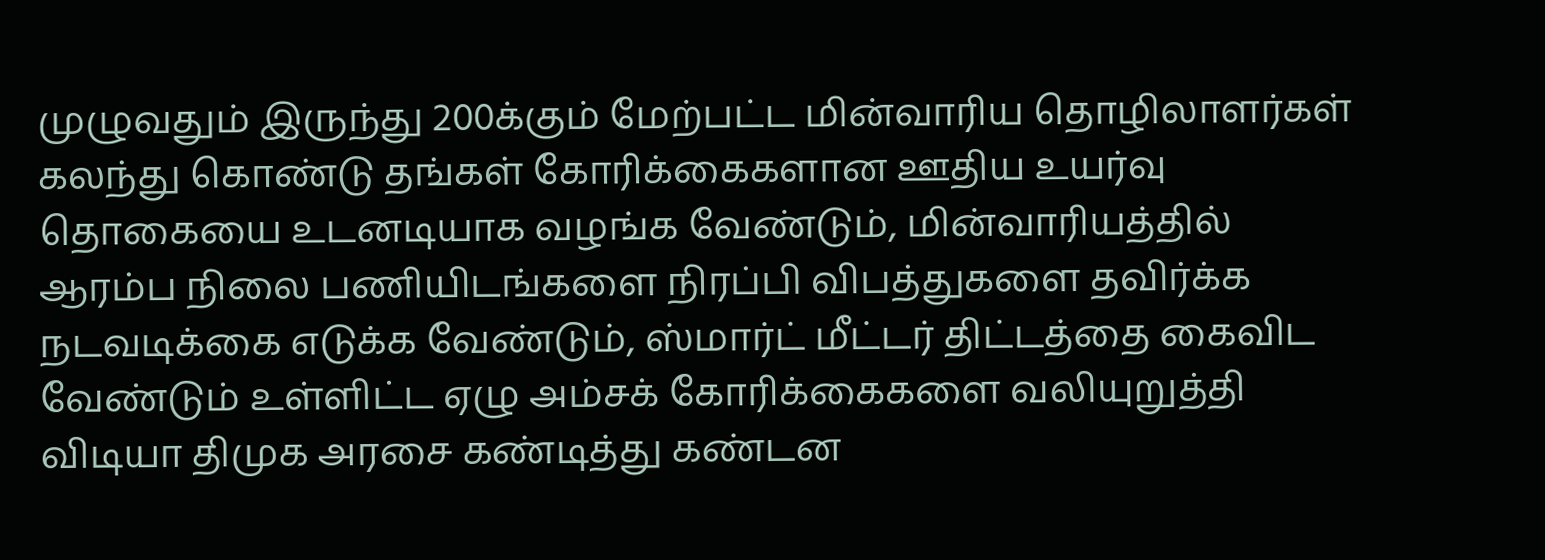முழுவதும் இருந்து 200க்கும் மேற்பட்ட மின்வாரிய தொழிலாளர்கள் கலந்து கொண்டு தங்கள் கோரிக்கைகளான ஊதிய உயர்வு தொகையை உடனடியாக வழங்க வேண்டும், மின்வாரியத்தில் ஆரம்ப நிலை பணியிடங்களை நிரப்பி விபத்துகளை தவிர்க்க நடவடிக்கை எடுக்க வேண்டும், ஸ்மார்ட் மீட்டர் திட்டத்தை கைவிட வேண்டும் உள்ளிட்ட ஏழு அம்சக் கோரிக்கைகளை வலியுறுத்தி விடியா திமுக அரசை கண்டித்து கண்டன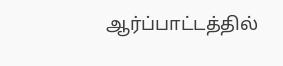ஆர்ப்பாட்டத்தில்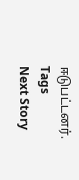ஈடுபட்டனர்.
Tags
Next Story